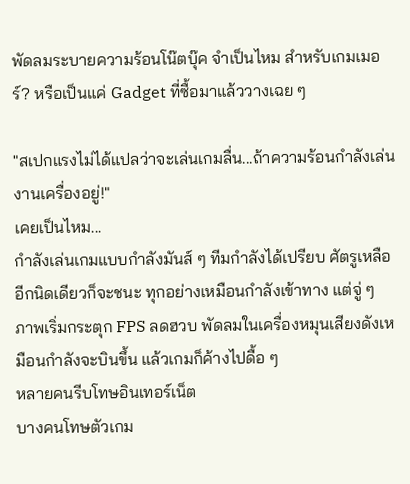พัดลมระบายความร้อนโน๊ตบุ๊ค จำเป็นไหม สำหรับเกมเมอร์? หรือเป็นแค่ Gadget ที่ซื้อมาแล้ววางเฉย ๆ

"สเปกแรงไม่ได้แปลว่าจะเล่นเกมลื่น...ถ้าความร้อนกำลังเล่นงานเครื่องอยู่!"
เคยเป็นไหม...
กำลังเล่นเกมแบบกำลังมันส์ ๆ ทีมกำลังได้เปรียบ ศัตรูเหลืออีกนิดเดียวก็จะชนะ ทุกอย่างเหมือนกำลังเข้าทาง แต่จู่ ๆ ภาพเริ่มกระตุก FPS ลดฮวบ พัดลมในเครื่องหมุนเสียงดังเหมือนกำลังจะบินขึ้น แล้วเกมก็ค้างไปดื้อ ๆ
หลายคนรีบโทษอินเทอร์เน็ต
บางคนโทษตัวเกม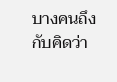บางคนถึงกับคิดว่า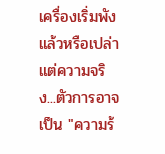เครื่องเริ่มพังแล้วหรือเปล่า
แต่ความจริง...ตัวการอาจเป็น "ความร้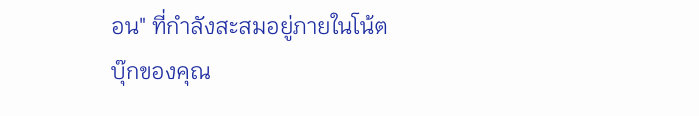อน" ที่กำลังสะสมอยู่ภายในโน้ตบุ๊กของคุณ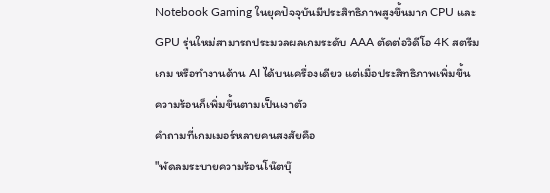Notebook Gaming ในยุคปัจจุบันมีประสิทธิภาพสูงขึ้นมาก CPU และ GPU รุ่นใหม่สามารถประมวลผลเกมระดับ AAA ตัดต่อวิดีโอ 4K สตรีมเกม หรือทำงานด้าน AI ได้บนเครื่องเดียว แต่เมื่อประสิทธิภาพเพิ่มขึ้น ความร้อนก็เพิ่มขึ้นตามเป็นเงาตัว
คำถามที่เกมเมอร์หลายคนสงสัยคือ
"พัดลมระบายความร้อนโน๊ตบุ๊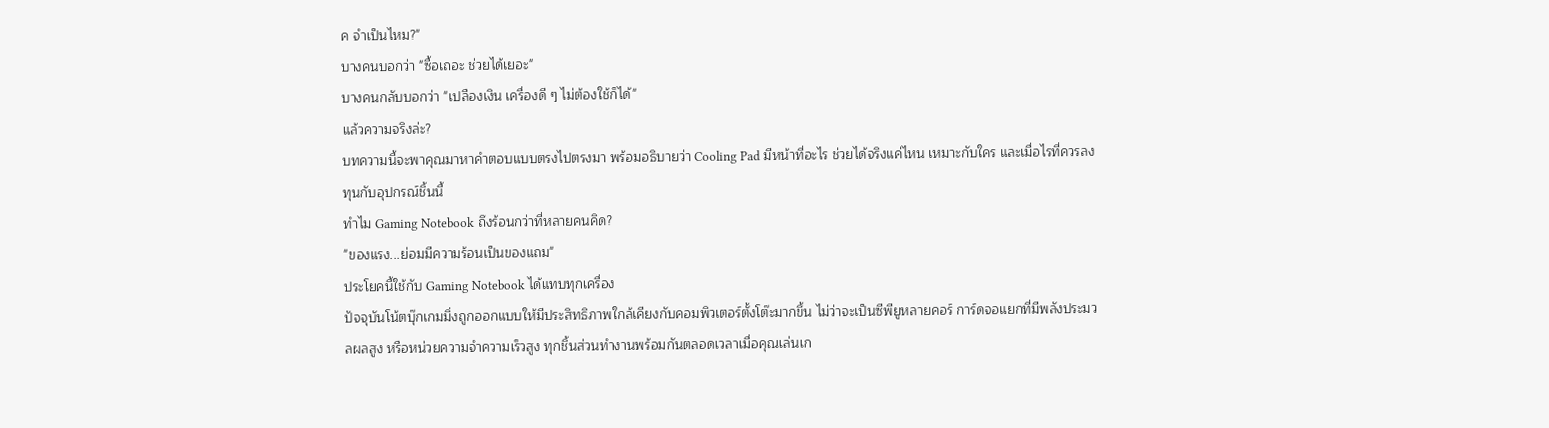ค จำเป็นไหม?"
บางคนบอกว่า "ซื้อเถอะ ช่วยได้เยอะ"
บางคนกลับบอกว่า "เปลืองเงิน เครื่องดี ๆ ไม่ต้องใช้ก็ได้"
แล้วความจริงล่ะ?
บทความนี้จะพาคุณมาหาคำตอบแบบตรงไปตรงมา พร้อมอธิบายว่า Cooling Pad มีหน้าที่อะไร ช่วยได้จริงแค่ไหน เหมาะกับใคร และเมื่อไรที่ควรลงทุนกับอุปกรณ์ชิ้นนี้
ทำไม Gaming Notebook ถึงร้อนกว่าที่หลายคนคิด?
"ของแรง...ย่อมมีความร้อนเป็นของแถม"
ประโยคนี้ใช้กับ Gaming Notebook ได้แทบทุกเครื่อง
ปัจจุบันโน้ตบุ๊กเกมมิ่งถูกออกแบบให้มีประสิทธิภาพใกล้เคียงกับคอมพิวเตอร์ตั้งโต๊ะมากขึ้น ไม่ว่าจะเป็นซีพียูหลายคอร์ การ์ดจอแยกที่มีพลังประมวลผลสูง หรือหน่วยความจำความเร็วสูง ทุกชิ้นส่วนทำงานพร้อมกันตลอดเวลาเมื่อคุณเล่นเก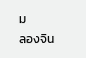ม
ลองจิน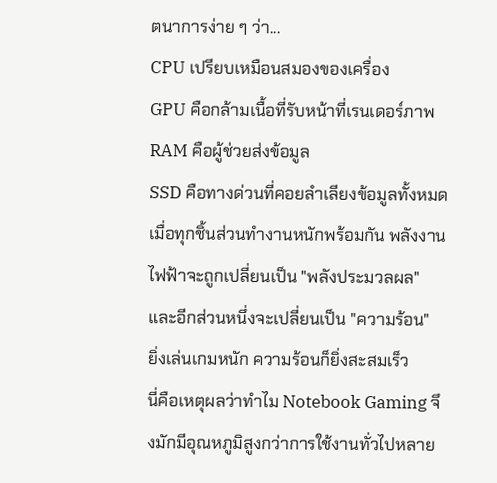ตนาการง่าย ๆ ว่า...
CPU เปรียบเหมือนสมองของเครื่อง
GPU คือกล้ามเนื้อที่รับหน้าที่เรนเดอร์ภาพ
RAM คือผู้ช่วยส่งข้อมูล
SSD คือทางด่วนที่คอยลำเลียงข้อมูลทั้งหมด
เมื่อทุกชิ้นส่วนทำงานหนักพร้อมกัน พลังงานไฟฟ้าจะถูกเปลี่ยนเป็น "พลังประมวลผล" และอีกส่วนหนึ่งจะเปลี่ยนเป็น "ความร้อน"
ยิ่งเล่นเกมหนัก ความร้อนก็ยิ่งสะสมเร็ว
นี่คือเหตุผลว่าทำไม Notebook Gaming จึงมักมีอุณหภูมิสูงกว่าการใช้งานทั่วไปหลาย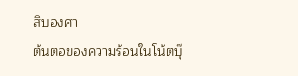สิบองศา
ต้นตอของความร้อนในโน้ตบุ๊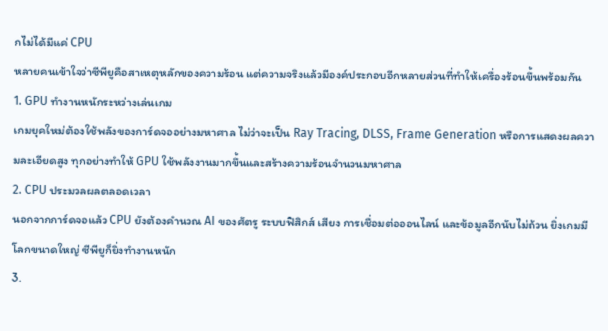กไม่ได้มีแค่ CPU
หลายคนเข้าใจว่าซีพียูคือสาเหตุหลักของความร้อน แต่ความจริงแล้วมีองค์ประกอบอีกหลายส่วนที่ทำให้เครื่องร้อนขึ้นพร้อมกัน
1. GPU ทำงานหนักระหว่างเล่นเกม
เกมยุคใหม่ต้องใช้พลังของการ์ดจออย่างมหาศาล ไม่ว่าจะเป็น Ray Tracing, DLSS, Frame Generation หรือการแสดงผลความละเอียดสูง ทุกอย่างทำให้ GPU ใช้พลังงานมากขึ้นและสร้างความร้อนจำนวนมหาศาล
2. CPU ประมวลผลตลอดเวลา
นอกจากการ์ดจอแล้ว CPU ยังต้องคำนวณ AI ของศัตรู ระบบฟิสิกส์ เสียง การเชื่อมต่อออนไลน์ และข้อมูลอีกนับไม่ถ้วน ยิ่งเกมมีโลกขนาดใหญ่ ซีพียูก็ยิ่งทำงานหนัก
3.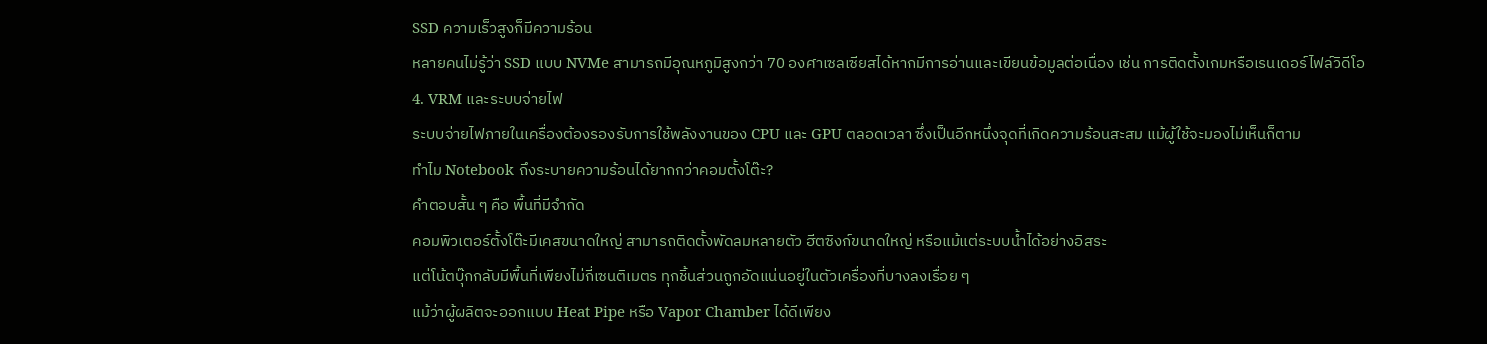SSD ความเร็วสูงก็มีความร้อน
หลายคนไม่รู้ว่า SSD แบบ NVMe สามารถมีอุณหภูมิสูงกว่า 70 องศาเซลเซียสได้หากมีการอ่านและเขียนข้อมูลต่อเนื่อง เช่น การติดตั้งเกมหรือเรนเดอร์ไฟล์วิดีโอ
4. VRM และระบบจ่ายไฟ
ระบบจ่ายไฟภายในเครื่องต้องรองรับการใช้พลังงานของ CPU และ GPU ตลอดเวลา ซึ่งเป็นอีกหนึ่งจุดที่เกิดความร้อนสะสม แม้ผู้ใช้จะมองไม่เห็นก็ตาม
ทำไม Notebook ถึงระบายความร้อนได้ยากกว่าคอมตั้งโต๊ะ?
คำตอบสั้น ๆ คือ พื้นที่มีจำกัด
คอมพิวเตอร์ตั้งโต๊ะมีเคสขนาดใหญ่ สามารถติดตั้งพัดลมหลายตัว ฮีตซิงก์ขนาดใหญ่ หรือแม้แต่ระบบน้ำได้อย่างอิสระ
แต่โน้ตบุ๊กกลับมีพื้นที่เพียงไม่กี่เซนติเมตร ทุกชิ้นส่วนถูกอัดแน่นอยู่ในตัวเครื่องที่บางลงเรื่อย ๆ
แม้ว่าผู้ผลิตจะออกแบบ Heat Pipe หรือ Vapor Chamber ได้ดีเพียง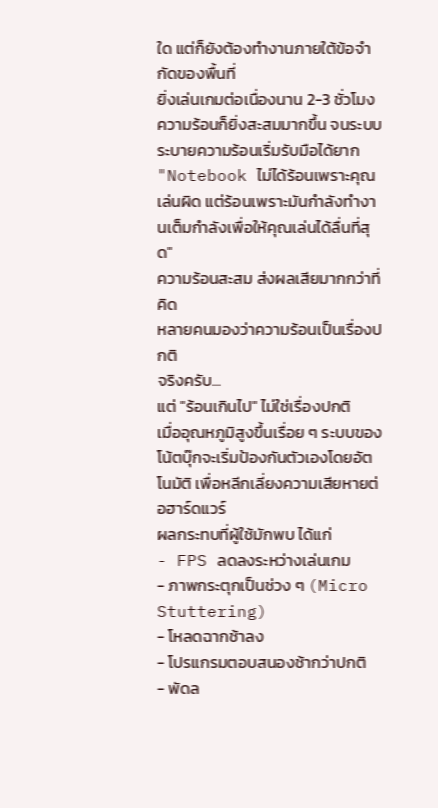ใด แต่ก็ยังต้องทำงานภายใต้ข้อจำกัดของพื้นที่
ยิ่งเล่นเกมต่อเนื่องนาน 2-3 ชั่วโมง ความร้อนก็ยิ่งสะสมมากขึ้น จนระบบระบายความร้อนเริ่มรับมือได้ยาก
"Notebook ไม่ได้ร้อนเพราะคุณเล่นผิด แต่ร้อนเพราะมันกำลังทำงานเต็มกำลังเพื่อให้คุณเล่นได้ลื่นที่สุด"
ความร้อนสะสม ส่งผลเสียมากกว่าที่คิด
หลายคนมองว่าความร้อนเป็นเรื่องปกติ
จริงครับ...
แต่ "ร้อนเกินไป" ไม่ใช่เรื่องปกติ
เมื่ออุณหภูมิสูงขึ้นเรื่อย ๆ ระบบของโน้ตบุ๊กจะเริ่มป้องกันตัวเองโดยอัตโนมัติ เพื่อหลีกเลี่ยงความเสียหายต่อฮาร์ดแวร์
ผลกระทบที่ผู้ใช้มักพบ ได้แก่
- FPS ลดลงระหว่างเล่นเกม
- ภาพกระตุกเป็นช่วง ๆ (Micro Stuttering)
- โหลดฉากช้าลง
- โปรแกรมตอบสนองช้ากว่าปกติ
- พัดล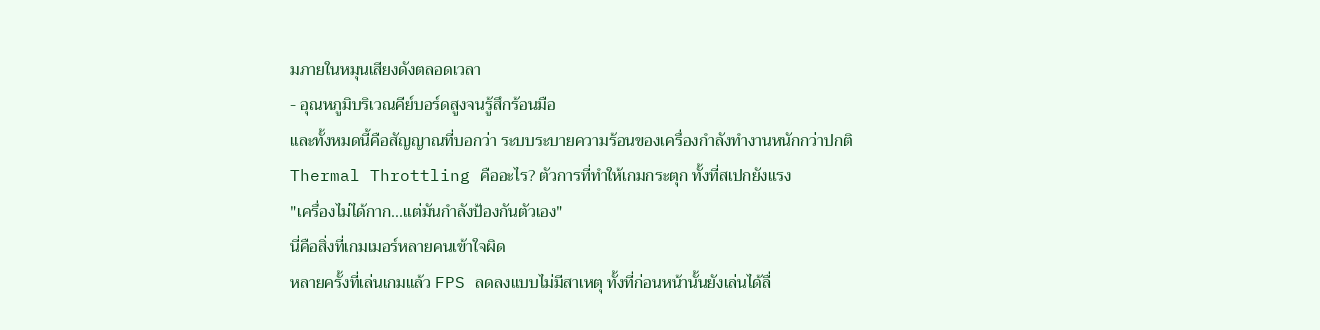มภายในหมุนเสียงดังตลอดเวลา
- อุณหภูมิบริเวณคีย์บอร์ดสูงจนรู้สึกร้อนมือ
และทั้งหมดนี้คือสัญญาณที่บอกว่า ระบบระบายความร้อนของเครื่องกำลังทำงานหนักกว่าปกติ
Thermal Throttling คืออะไร? ตัวการที่ทำให้เกมกระตุก ทั้งที่สเปกยังแรง
"เครื่องไม่ได้กาก...แต่มันกำลังป้องกันตัวเอง"
นี่คือสิ่งที่เกมเมอร์หลายคนเข้าใจผิด
หลายครั้งที่เล่นเกมแล้ว FPS ลดลงแบบไม่มีสาเหตุ ทั้งที่ก่อนหน้านั้นยังเล่นได้ลื่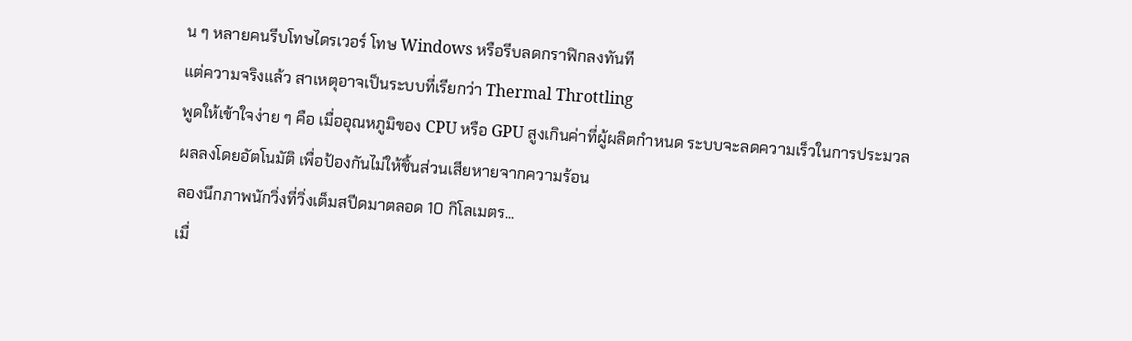น ๆ หลายคนรีบโทษไดรเวอร์ โทษ Windows หรือรีบลดกราฟิกลงทันที
แต่ความจริงแล้ว สาเหตุอาจเป็นระบบที่เรียกว่า Thermal Throttling
พูดให้เข้าใจง่าย ๆ คือ เมื่ออุณหภูมิของ CPU หรือ GPU สูงเกินค่าที่ผู้ผลิตกำหนด ระบบจะลดความเร็วในการประมวลผลลงโดยอัตโนมัติ เพื่อป้องกันไม่ให้ชิ้นส่วนเสียหายจากความร้อน
ลองนึกภาพนักวิ่งที่วิ่งเต็มสปีดมาตลอด 10 กิโลเมตร...
เมื่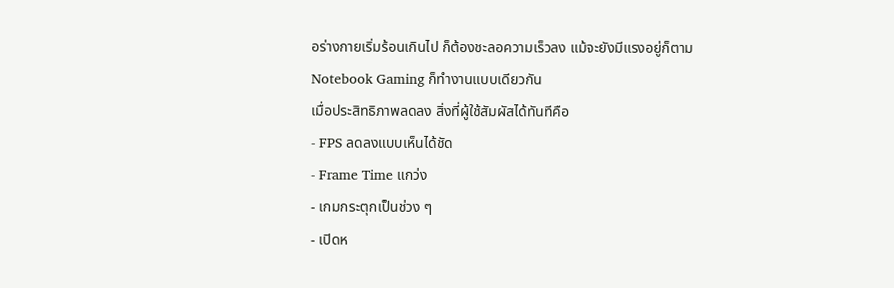อร่างกายเริ่มร้อนเกินไป ก็ต้องชะลอความเร็วลง แม้จะยังมีแรงอยู่ก็ตาม
Notebook Gaming ก็ทำงานแบบเดียวกัน
เมื่อประสิทธิภาพลดลง สิ่งที่ผู้ใช้สัมผัสได้ทันทีคือ
- FPS ลดลงแบบเห็นได้ชัด
- Frame Time แกว่ง
- เกมกระตุกเป็นช่วง ๆ
- เปิดห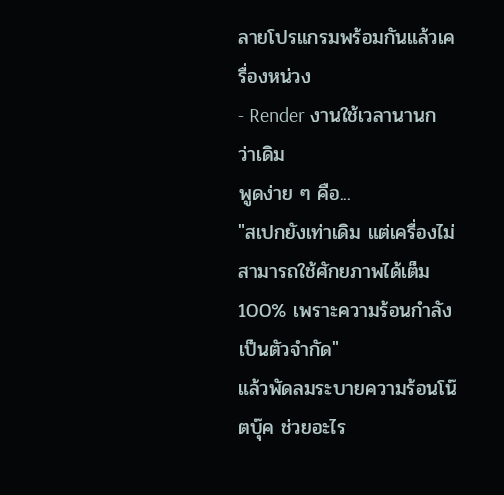ลายโปรแกรมพร้อมกันแล้วเครื่องหน่วง
- Render งานใช้เวลานานกว่าเดิม
พูดง่าย ๆ คือ...
"สเปกยังเท่าเดิม แต่เครื่องไม่สามารถใช้ศักยภาพได้เต็ม 100% เพราะความร้อนกำลังเป็นตัวจำกัด"
แล้วพัดลมระบายความร้อนโน๊ตบุ๊ค ช่วยอะไร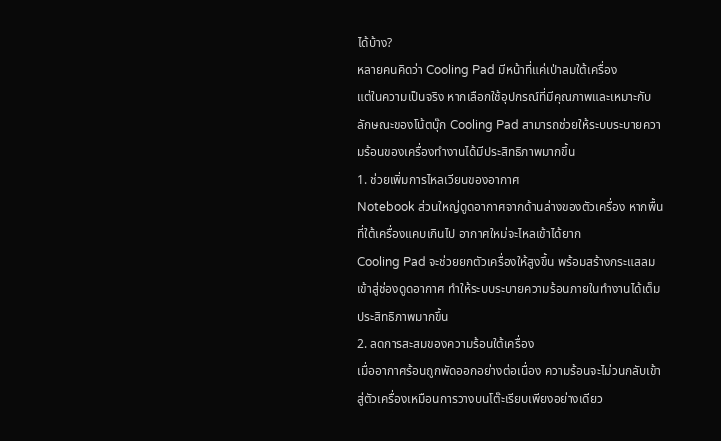ได้บ้าง?
หลายคนคิดว่า Cooling Pad มีหน้าที่แค่เป่าลมใต้เครื่อง
แต่ในความเป็นจริง หากเลือกใช้อุปกรณ์ที่มีคุณภาพและเหมาะกับลักษณะของโน้ตบุ๊ก Cooling Pad สามารถช่วยให้ระบบระบายความร้อนของเครื่องทำงานได้มีประสิทธิภาพมากขึ้น
1. ช่วยเพิ่มการไหลเวียนของอากาศ
Notebook ส่วนใหญ่ดูดอากาศจากด้านล่างของตัวเครื่อง หากพื้นที่ใต้เครื่องแคบเกินไป อากาศใหม่จะไหลเข้าได้ยาก
Cooling Pad จะช่วยยกตัวเครื่องให้สูงขึ้น พร้อมสร้างกระแสลมเข้าสู่ช่องดูดอากาศ ทำให้ระบบระบายความร้อนภายในทำงานได้เต็มประสิทธิภาพมากขึ้น
2. ลดการสะสมของความร้อนใต้เครื่อง
เมื่ออากาศร้อนถูกพัดออกอย่างต่อเนื่อง ความร้อนจะไม่วนกลับเข้าสู่ตัวเครื่องเหมือนการวางบนโต๊ะเรียบเพียงอย่างเดียว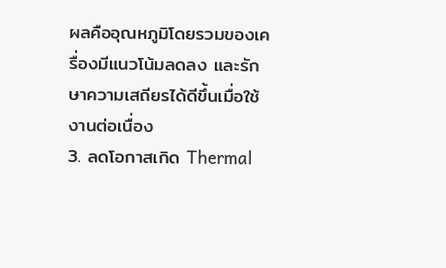ผลคืออุณหภูมิโดยรวมของเครื่องมีแนวโน้มลดลง และรักษาความเสถียรได้ดีขึ้นเมื่อใช้งานต่อเนื่อง
3. ลดโอกาสเกิด Thermal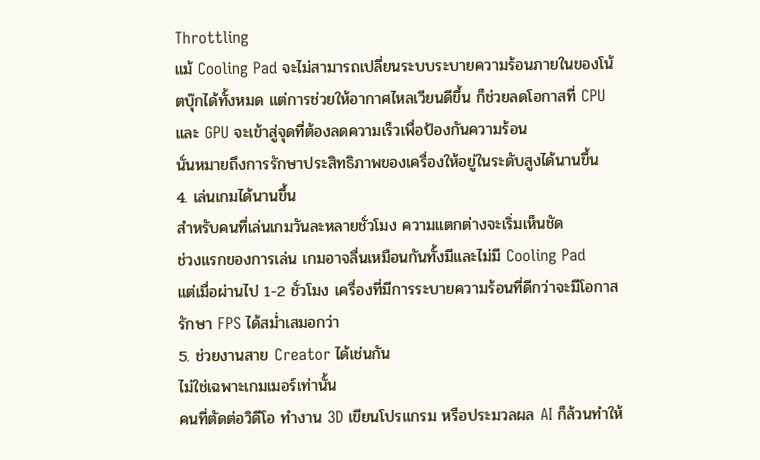Throttling
แม้ Cooling Pad จะไม่สามารถเปลี่ยนระบบระบายความร้อนภายในของโน้ตบุ๊กได้ทั้งหมด แต่การช่วยให้อากาศไหลเวียนดีขึ้น ก็ช่วยลดโอกาสที่ CPU และ GPU จะเข้าสู่จุดที่ต้องลดความเร็วเพื่อป้องกันความร้อน
นั่นหมายถึงการรักษาประสิทธิภาพของเครื่องให้อยู่ในระดับสูงได้นานขึ้น
4. เล่นเกมได้นานขึ้น
สำหรับคนที่เล่นเกมวันละหลายชั่วโมง ความแตกต่างจะเริ่มเห็นชัด
ช่วงแรกของการเล่น เกมอาจลื่นเหมือนกันทั้งมีและไม่มี Cooling Pad
แต่เมื่อผ่านไป 1-2 ชั่วโมง เครื่องที่มีการระบายความร้อนที่ดีกว่าจะมีโอกาสรักษา FPS ได้สม่ำเสมอกว่า
5. ช่วยงานสาย Creator ได้เช่นกัน
ไม่ใช่เฉพาะเกมเมอร์เท่านั้น
คนที่ตัดต่อวิดีโอ ทำงาน 3D เขียนโปรแกรม หรือประมวลผล AI ก็ล้วนทำให้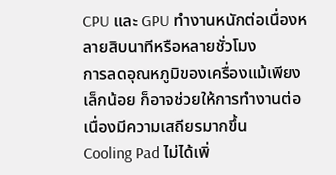CPU และ GPU ทำงานหนักต่อเนื่องหลายสิบนาทีหรือหลายชั่วโมง
การลดอุณหภูมิของเครื่องแม้เพียงเล็กน้อย ก็อาจช่วยให้การทำงานต่อเนื่องมีความเสถียรมากขึ้น
Cooling Pad ไม่ได้เพิ่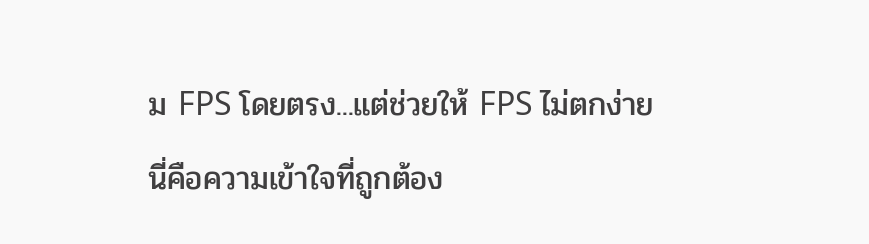ม FPS โดยตรง...แต่ช่วยให้ FPS ไม่ตกง่าย
นี่คือความเข้าใจที่ถูกต้อง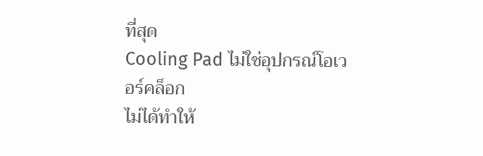ที่สุด
Cooling Pad ไม่ใช่อุปกรณ์โอเวอร์คล็อก
ไม่ได้ทำให้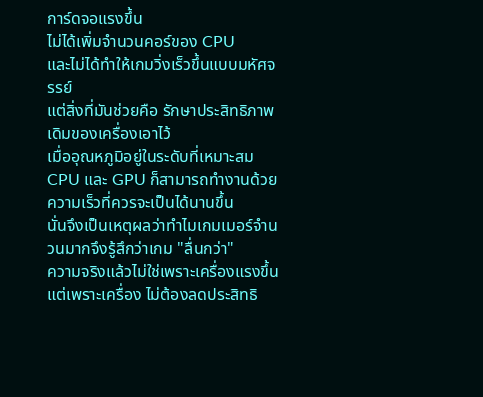การ์ดจอแรงขึ้น
ไม่ได้เพิ่มจำนวนคอร์ของ CPU
และไม่ได้ทำให้เกมวิ่งเร็วขึ้นแบบมหัศจรรย์
แต่สิ่งที่มันช่วยคือ รักษาประสิทธิภาพเดิมของเครื่องเอาไว้
เมื่ออุณหภูมิอยู่ในระดับที่เหมาะสม CPU และ GPU ก็สามารถทำงานด้วยความเร็วที่ควรจะเป็นได้นานขึ้น
นั่นจึงเป็นเหตุผลว่าทำไมเกมเมอร์จำนวนมากจึงรู้สึกว่าเกม "ลื่นกว่า"
ความจริงแล้วไม่ใช่เพราะเครื่องแรงขึ้น
แต่เพราะเครื่อง ไม่ต้องลดประสิทธิ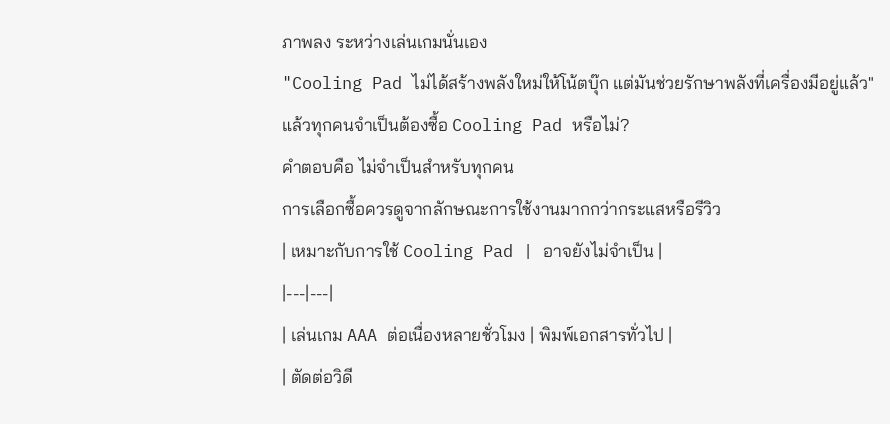ภาพลง ระหว่างเล่นเกมนั่นเอง
"Cooling Pad ไม่ได้สร้างพลังใหม่ให้โน้ตบุ๊ก แต่มันช่วยรักษาพลังที่เครื่องมีอยู่แล้ว"
แล้วทุกคนจำเป็นต้องซื้อ Cooling Pad หรือไม่?
คำตอบคือ ไม่จำเป็นสำหรับทุกคน
การเลือกซื้อควรดูจากลักษณะการใช้งานมากกว่ากระแสหรือรีวิว
| เหมาะกับการใช้ Cooling Pad | อาจยังไม่จำเป็น |
|---|---|
| เล่นเกม AAA ต่อเนื่องหลายชั่วโมง | พิมพ์เอกสารทั่วไป |
| ตัดต่อวิดี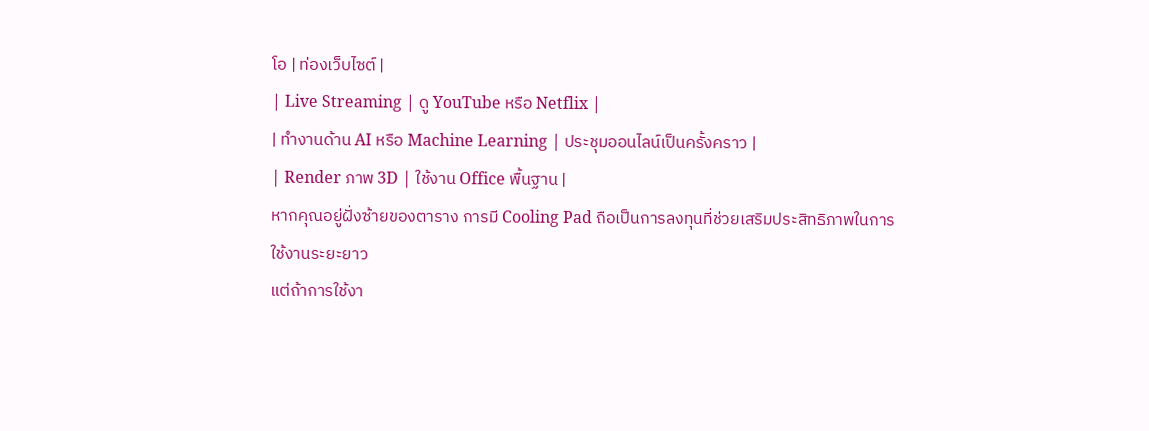โอ | ท่องเว็บไซต์ |
| Live Streaming | ดู YouTube หรือ Netflix |
| ทำงานด้าน AI หรือ Machine Learning | ประชุมออนไลน์เป็นครั้งคราว |
| Render ภาพ 3D | ใช้งาน Office พื้นฐาน |
หากคุณอยู่ฝั่งซ้ายของตาราง การมี Cooling Pad ถือเป็นการลงทุนที่ช่วยเสริมประสิทธิภาพในการใช้งานระยะยาว
แต่ถ้าการใช้งา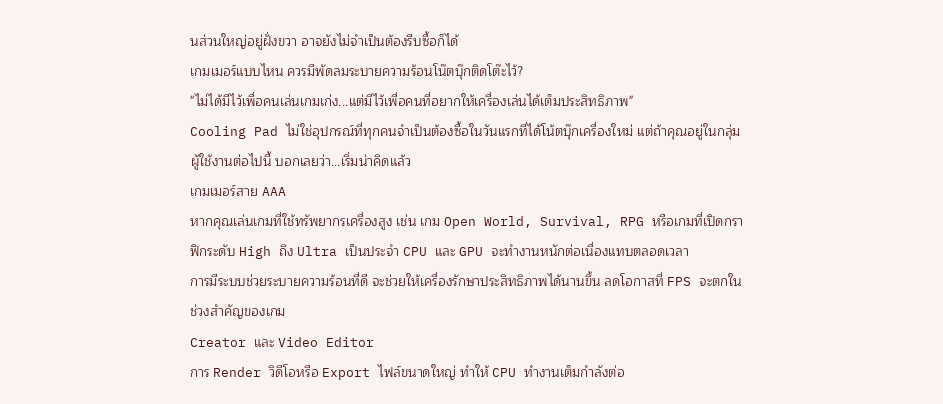นส่วนใหญ่อยู่ฝั่งขวา อาจยังไม่จำเป็นต้องรีบซื้อก็ได้
เกมเมอร์แบบไหน ควรมีพัดลมระบายความร้อนโน๊ตบุ๊กติดโต๊ะไว้?
"ไม่ได้มีไว้เพื่อคนเล่นเกมเก่ง...แต่มีไว้เพื่อคนที่อยากให้เครื่องเล่นได้เต็มประสิทธิภาพ"
Cooling Pad ไม่ใช่อุปกรณ์ที่ทุกคนจำเป็นต้องซื้อในวันแรกที่ได้โน้ตบุ๊กเครื่องใหม่ แต่ถ้าคุณอยู่ในกลุ่มผู้ใช้งานต่อไปนี้ บอกเลยว่า...เริ่มน่าคิดแล้ว
เกมเมอร์สาย AAA
หากคุณเล่นเกมที่ใช้ทรัพยากรเครื่องสูง เช่น เกม Open World, Survival, RPG หรือเกมที่เปิดกราฟิกระดับ High ถึง Ultra เป็นประจำ CPU และ GPU จะทำงานหนักต่อเนื่องแทบตลอดเวลา
การมีระบบช่วยระบายความร้อนที่ดี จะช่วยให้เครื่องรักษาประสิทธิภาพได้นานขึ้น ลดโอกาสที่ FPS จะตกในช่วงสำคัญของเกม
Creator และ Video Editor
การ Render วิดีโอหรือ Export ไฟล์ขนาดใหญ่ ทำให้ CPU ทำงานเต็มกำลังต่อ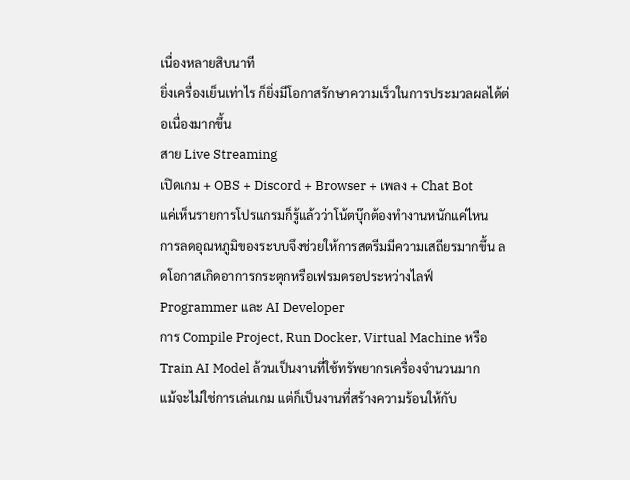เนื่องหลายสิบนาที
ยิ่งเครื่องเย็นเท่าไร ก็ยิ่งมีโอกาสรักษาความเร็วในการประมวลผลได้ต่อเนื่องมากขึ้น
สาย Live Streaming
เปิดเกม + OBS + Discord + Browser + เพลง + Chat Bot
แค่เห็นรายการโปรแกรมก็รู้แล้วว่าโน้ตบุ๊กต้องทำงานหนักแค่ไหน
การลดอุณหภูมิของระบบจึงช่วยให้การสตรีมมีความเสถียรมากขึ้น ลดโอกาสเกิดอาการกระตุกหรือเฟรมดรอประหว่างไลฟ์
Programmer และ AI Developer
การ Compile Project, Run Docker, Virtual Machine หรือ Train AI Model ล้วนเป็นงานที่ใช้ทรัพยากรเครื่องจำนวนมาก
แม้จะไม่ใช่การเล่นเกม แต่ก็เป็นงานที่สร้างความร้อนให้กับ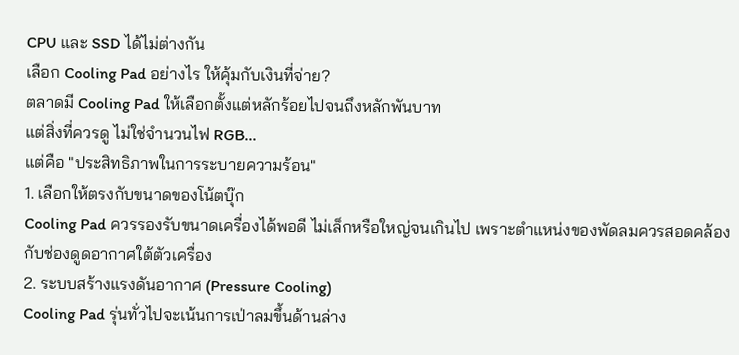CPU และ SSD ได้ไม่ต่างกัน
เลือก Cooling Pad อย่างไร ให้คุ้มกับเงินที่จ่าย?
ตลาดมี Cooling Pad ให้เลือกตั้งแต่หลักร้อยไปจนถึงหลักพันบาท
แต่สิ่งที่ควรดู ไม่ใช่จำนวนไฟ RGB...
แต่คือ "ประสิทธิภาพในการระบายความร้อน"
1. เลือกให้ตรงกับขนาดของโน้ตบุ๊ก
Cooling Pad ควรรองรับขนาดเครื่องได้พอดี ไม่เล็กหรือใหญ่จนเกินไป เพราะตำแหน่งของพัดลมควรสอดคล้องกับช่องดูดอากาศใต้ตัวเครื่อง
2. ระบบสร้างแรงดันอากาศ (Pressure Cooling)
Cooling Pad รุ่นทั่วไปจะเน้นการเป่าลมขึ้นด้านล่าง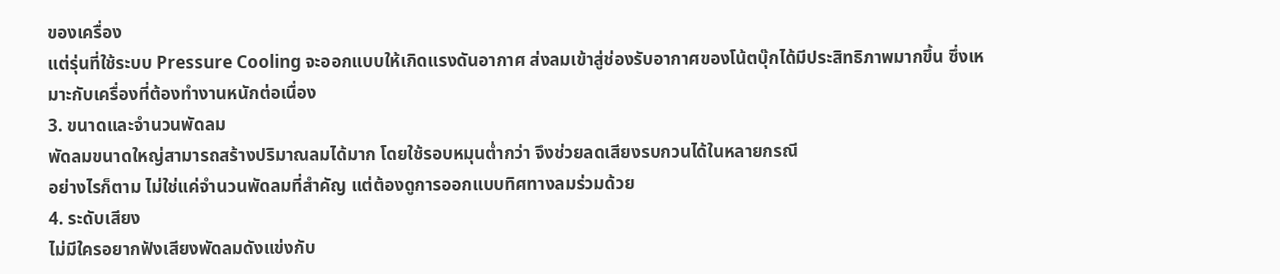ของเครื่อง
แต่รุ่นที่ใช้ระบบ Pressure Cooling จะออกแบบให้เกิดแรงดันอากาศ ส่งลมเข้าสู่ช่องรับอากาศของโน้ตบุ๊กได้มีประสิทธิภาพมากขึ้น ซึ่งเหมาะกับเครื่องที่ต้องทำงานหนักต่อเนื่อง
3. ขนาดและจำนวนพัดลม
พัดลมขนาดใหญ่สามารถสร้างปริมาณลมได้มาก โดยใช้รอบหมุนต่ำกว่า จึงช่วยลดเสียงรบกวนได้ในหลายกรณี
อย่างไรก็ตาม ไม่ใช่แค่จำนวนพัดลมที่สำคัญ แต่ต้องดูการออกแบบทิศทางลมร่วมด้วย
4. ระดับเสียง
ไม่มีใครอยากฟังเสียงพัดลมดังแข่งกับ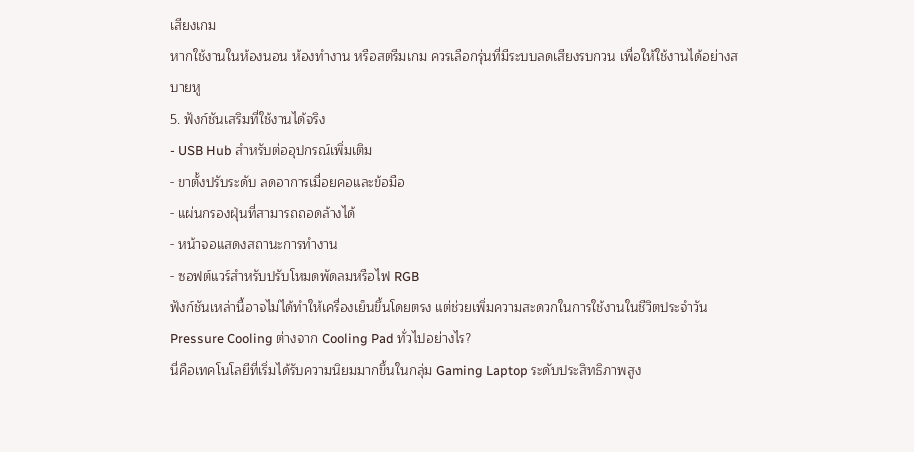เสียงเกม
หากใช้งานในห้องนอน ห้องทำงาน หรือสตรีมเกม ควรเลือกรุ่นที่มีระบบลดเสียงรบกวน เพื่อให้ใช้งานได้อย่างสบายหู
5. ฟังก์ชันเสริมที่ใช้งานได้จริง
- USB Hub สำหรับต่ออุปกรณ์เพิ่มเติม
- ขาตั้งปรับระดับ ลดอาการเมื่อยคอและข้อมือ
- แผ่นกรองฝุ่นที่สามารถถอดล้างได้
- หน้าจอแสดงสถานะการทำงาน
- ซอฟต์แวร์สำหรับปรับโหมดพัดลมหรือไฟ RGB
ฟังก์ชันเหล่านี้อาจไม่ได้ทำให้เครื่องเย็นขึ้นโดยตรง แต่ช่วยเพิ่มความสะดวกในการใช้งานในชีวิตประจำวัน
Pressure Cooling ต่างจาก Cooling Pad ทั่วไปอย่างไร?
นี่คือเทคโนโลยีที่เริ่มได้รับความนิยมมากขึ้นในกลุ่ม Gaming Laptop ระดับประสิทธิภาพสูง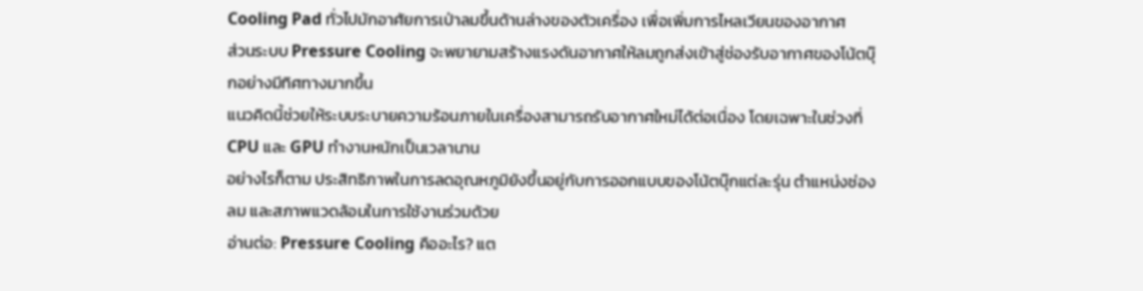Cooling Pad ทั่วไปมักอาศัยการเป่าลมขึ้นด้านล่างของตัวเครื่อง เพื่อเพิ่มการไหลเวียนของอากาศ
ส่วนระบบ Pressure Cooling จะพยายามสร้างแรงดันอากาศให้ลมถูกส่งเข้าสู่ช่องรับอากาศของโน้ตบุ๊กอย่างมีทิศทางมากขึ้น
แนวคิดนี้ช่วยให้ระบบระบายความร้อนภายในเครื่องสามารถรับอากาศใหม่ได้ต่อเนื่อง โดยเฉพาะในช่วงที่ CPU และ GPU ทำงานหนักเป็นเวลานาน
อย่างไรก็ตาม ประสิทธิภาพในการลดอุณหภูมิยังขึ้นอยู่กับการออกแบบของโน้ตบุ๊กแต่ละรุ่น ตำแหน่งช่องลม และสภาพแวดล้อมในการใช้งานร่วมด้วย
อ่านต่อ: Pressure Cooling คืออะไร? แต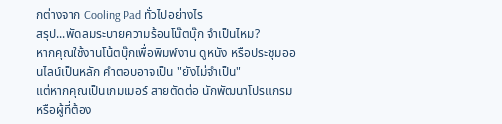กต่างจาก Cooling Pad ทั่วไปอย่างไร
สรุป...พัดลมระบายความร้อนโน๊ตบุ๊ก จำเป็นไหม?
หากคุณใช้งานโน้ตบุ๊กเพื่อพิมพ์งาน ดูหนัง หรือประชุมออนไลน์เป็นหลัก คำตอบอาจเป็น "ยังไม่จำเป็น"
แต่หากคุณเป็นเกมเมอร์ สายตัดต่อ นักพัฒนาโปรแกรม หรือผู้ที่ต้อง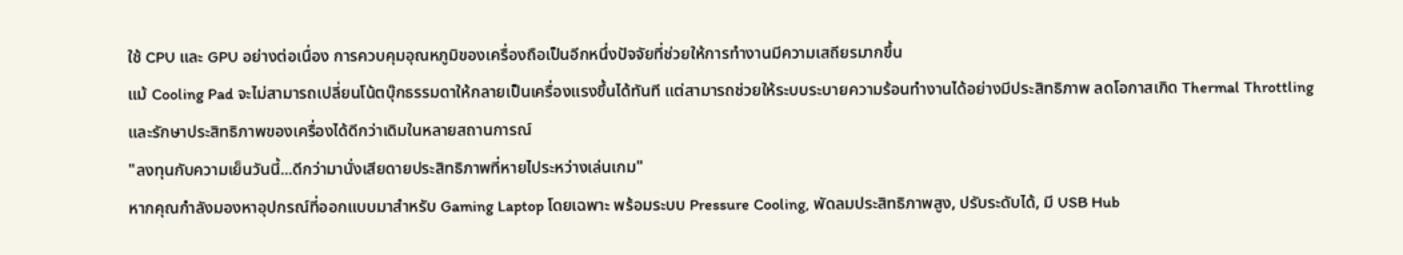ใช้ CPU และ GPU อย่างต่อเนื่อง การควบคุมอุณหภูมิของเครื่องถือเป็นอีกหนึ่งปัจจัยที่ช่วยให้การทำงานมีความเสถียรมากขึ้น
แม้ Cooling Pad จะไม่สามารถเปลี่ยนโน้ตบุ๊กธรรมดาให้กลายเป็นเครื่องแรงขึ้นได้ทันที แต่สามารถช่วยให้ระบบระบายความร้อนทำงานได้อย่างมีประสิทธิภาพ ลดโอกาสเกิด Thermal Throttling และรักษาประสิทธิภาพของเครื่องได้ดีกว่าเดิมในหลายสถานการณ์
"ลงทุนกับความเย็นวันนี้...ดีกว่ามานั่งเสียดายประสิทธิภาพที่หายไประหว่างเล่นเกม"
หากคุณกำลังมองหาอุปกรณ์ที่ออกแบบมาสำหรับ Gaming Laptop โดยเฉพาะ พร้อมระบบ Pressure Cooling, พัดลมประสิทธิภาพสูง, ปรับระดับได้, มี USB Hub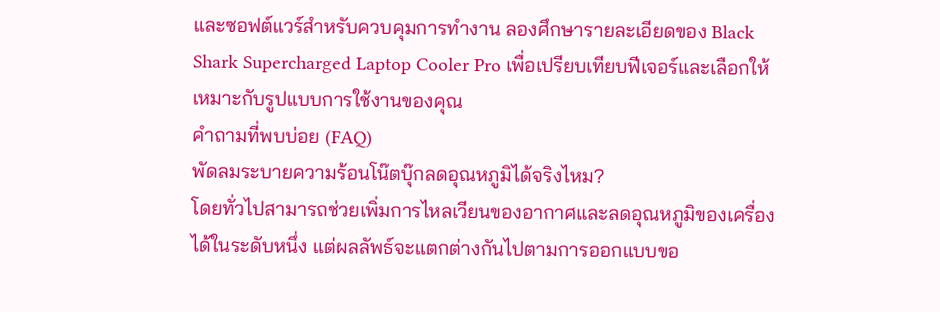และซอฟต์แวร์สำหรับควบคุมการทำงาน ลองศึกษารายละเอียดของ Black Shark Supercharged Laptop Cooler Pro เพื่อเปรียบเทียบฟีเจอร์และเลือกให้เหมาะกับรูปแบบการใช้งานของคุณ
คำถามที่พบบ่อย (FAQ)
พัดลมระบายความร้อนโน๊ตบุ๊กลดอุณหภูมิได้จริงไหม?
โดยทั่วไปสามารถช่วยเพิ่มการไหลเวียนของอากาศและลดอุณหภูมิของเครื่องได้ในระดับหนึ่ง แต่ผลลัพธ์จะแตกต่างกันไปตามการออกแบบขอ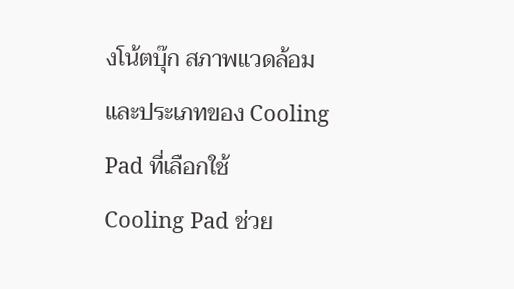งโน้ตบุ๊ก สภาพแวดล้อม และประเภทของ Cooling Pad ที่เลือกใช้
Cooling Pad ช่วย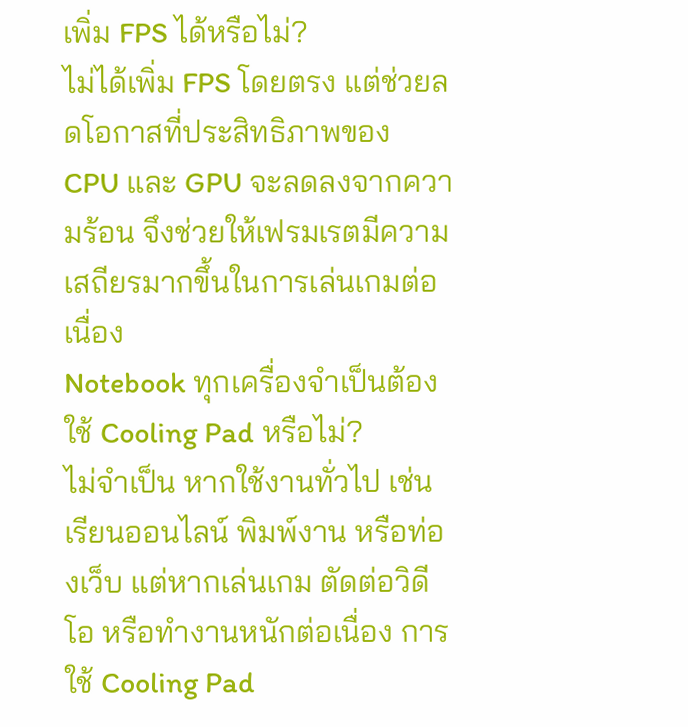เพิ่ม FPS ได้หรือไม่?
ไม่ได้เพิ่ม FPS โดยตรง แต่ช่วยลดโอกาสที่ประสิทธิภาพของ CPU และ GPU จะลดลงจากความร้อน จึงช่วยให้เฟรมเรตมีความเสถียรมากขึ้นในการเล่นเกมต่อเนื่อง
Notebook ทุกเครื่องจำเป็นต้องใช้ Cooling Pad หรือไม่?
ไม่จำเป็น หากใช้งานทั่วไป เช่น เรียนออนไลน์ พิมพ์งาน หรือท่องเว็บ แต่หากเล่นเกม ตัดต่อวิดีโอ หรือทำงานหนักต่อเนื่อง การใช้ Cooling Pad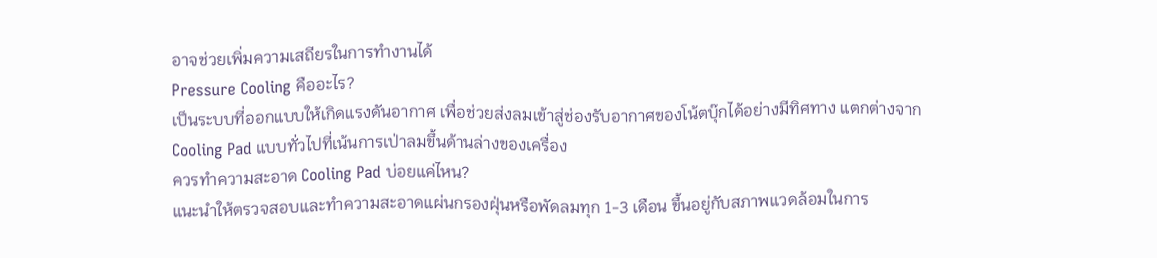อาจช่วยเพิ่มความเสถียรในการทำงานได้
Pressure Cooling คืออะไร?
เป็นระบบที่ออกแบบให้เกิดแรงดันอากาศ เพื่อช่วยส่งลมเข้าสู่ช่องรับอากาศของโน้ตบุ๊กได้อย่างมีทิศทาง แตกต่างจาก Cooling Pad แบบทั่วไปที่เน้นการเป่าลมขึ้นด้านล่างของเครื่อง
ควรทำความสะอาด Cooling Pad บ่อยแค่ไหน?
แนะนำให้ตรวจสอบและทำความสะอาดแผ่นกรองฝุ่นหรือพัดลมทุก 1-3 เดือน ขึ้นอยู่กับสภาพแวดล้อมในการ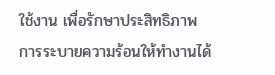ใช้งาน เพื่อรักษาประสิทธิภาพการระบายความร้อนให้ทำงานได้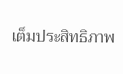เต็มประสิทธิภาพ